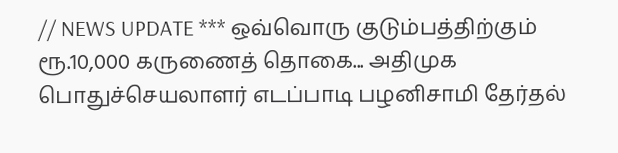// NEWS UPDATE *** ஒவ்வொரு குடும்பத்திற்கும் ரூ.10,000 கருணைத் தொகை... அதிமுக பொதுச்செயலாளர் எடப்பாடி பழனிசாமி தேர்தல்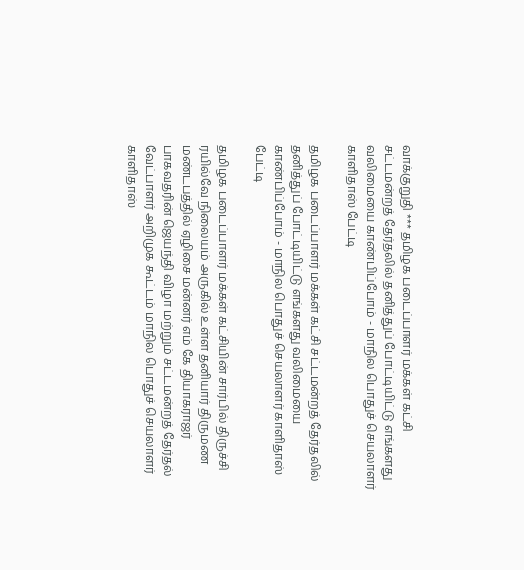வாக்குறுதி *** தமிழக படைப்பாளர் மக்கள் கட்சி சட்டமன்றத் தேர்தலில் தனித்துப் போட்டியிட்டு எங்களது வலிமையை காண்பிப்போம் - மாநில பொதுச் செயலாளர் காளிதாஸ் பேட்டி

தமிழக படைப்பாளர் மக்கள் கட்சி சட்டமன்றத் தேர்தலில் தனித்துப் போட்டியிட்டு எங்களது வலிமையை காண்பிப்போம் - மாநில பொதுச் செயலாளர் காளிதாஸ் பேட்டி

தமிழக படைப்பாளர் மக்கள் கட்சியின் சார்பில் திருச்சி ரயில்வே நிலையம் அருகில் உள்ள தனியார் திருமண மண்டபத்தில் ஏழிசை மன்னர் எம் கே தியாகராஜர் பாகவதரின் ஜெயந்தி விழா மற்றும் சட்டமன்றத் தேர்தல் வேட்பாளர் அறிமுக கூட்டம் மாநில பொதுச் செயலாளர் காளிதாஸ்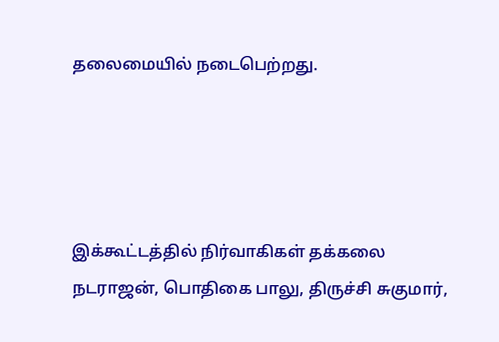தலைமையில் நடைபெற்றது.




இக்கூட்டத்தில் நிர்வாகிகள் தக்கலை நடராஜன், பொதிகை பாலு, திருச்சி சுகுமார்,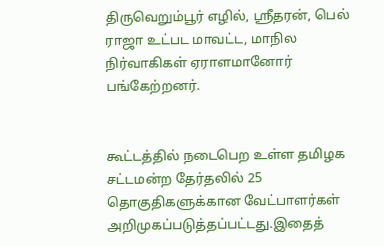திருவெறும்பூர் எழில், ஸ்ரீதரன், பெல் ராஜா உட்பட மாவட்ட, மாநில நிர்வாகிகள் ஏராளமானோர் பங்கேற்றனர்.


கூட்டத்தில் நடைபெற உள்ள தமிழக சட்டமன்ற தேர்தலில் 25 தொகுதிகளுக்கான வேட்பாளர்கள் அறிமுகப்படுத்தப்பட்டது.இதைத்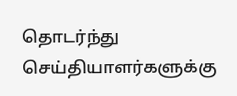தொடர்ந்து செய்தியாளர்களுக்கு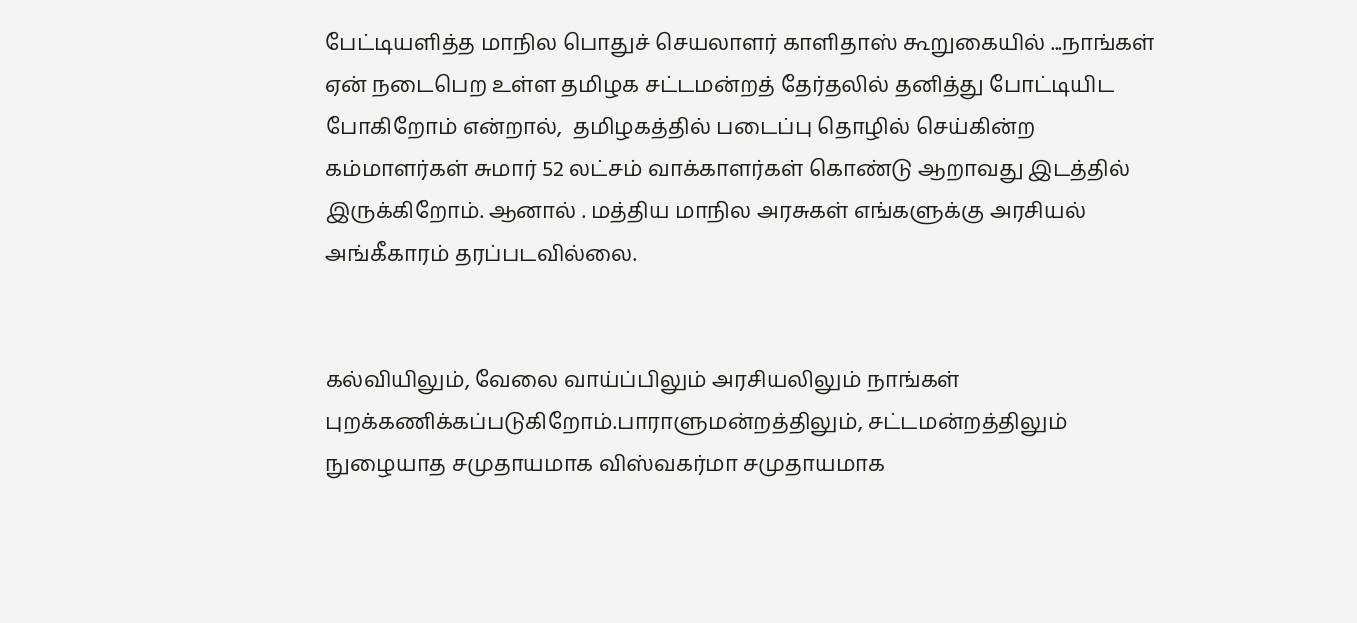பேட்டியளித்த மாநில பொதுச் செயலாளர் காளிதாஸ் கூறுகையில் ...நாங்கள் ஏன் நடைபெற உள்ள தமிழக சட்டமன்றத் தேர்தலில் தனித்து போட்டியிட போகிறோம் என்றால்,  தமிழகத்தில் படைப்பு தொழில் செய்கின்ற கம்மாளர்கள் சுமார் 52 லட்சம் வாக்காளர்கள் கொண்டு ஆறாவது இடத்தில் இருக்கிறோம். ஆனால் . மத்திய மாநில அரசுகள் எங்களுக்கு அரசியல் அங்கீகாரம் தரப்படவில்லை.


கல்வியிலும், வேலை வாய்ப்பிலும் அரசியலிலும் நாங்கள் புறக்கணிக்கப்படுகிறோம்.பாராளுமன்றத்திலும், சட்டமன்றத்திலும் நுழையாத சமுதாயமாக விஸ்வகர்மா சமுதாயமாக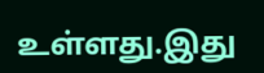உள்ளது.இது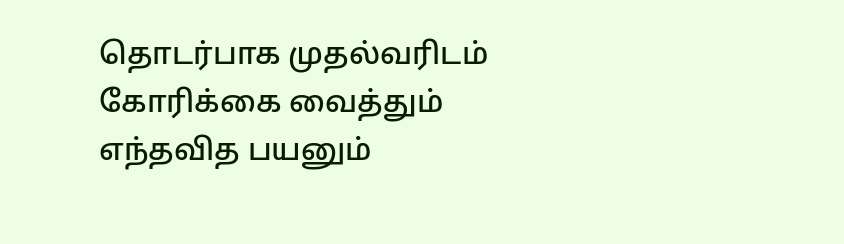தொடர்பாக முதல்வரிடம் கோரிக்கை வைத்தும் எந்தவித பயனும்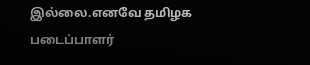இல்லை.எனவே தமிழக படைப்பாளர்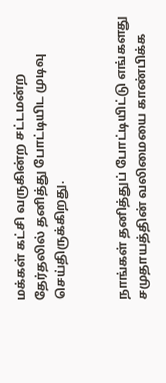மக்கள் கட்சி வருகின்ற சட்டமன்ற தேர்தலில் தனித்து போட்டியிட முடிவு செய்திருக்கிறது.


நாங்கள் தனித்துப் போட்டியிட்டு எங்களது சமுதாயத்தின் வலிமையை காண்பிக்க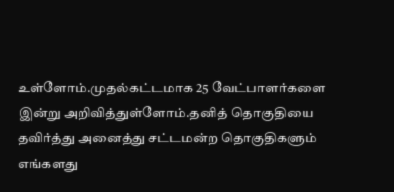உள்ளோம்.முதல்கட்டமாக 25 வேட்பாளர்களை இன்று அறிவித்துள்ளோம்.தனித் தொகுதியை தவிர்த்து அனைத்து சட்டமன்ற தொகுதிகளும் எங்களது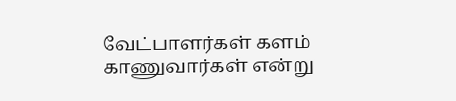வேட்பாளர்கள் களம் காணுவார்கள் என்று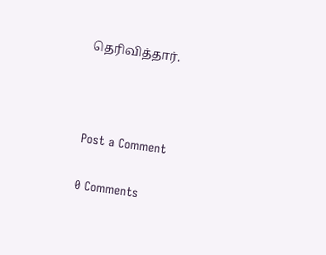தெரிவித்தார்.



Post a Comment

0 Comments